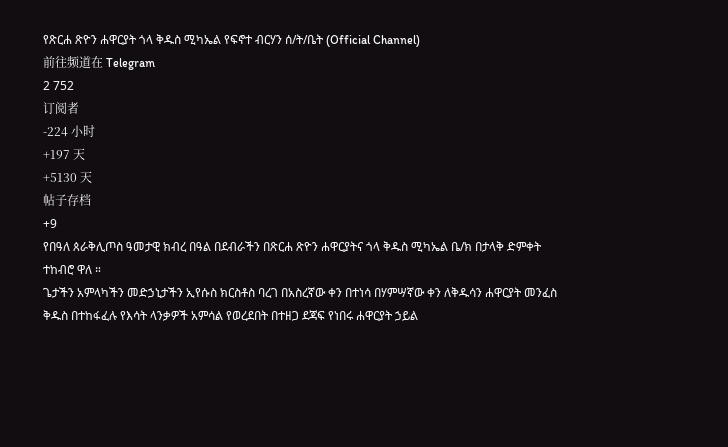የጽርሐ ጽዮን ሐዋርያት ጎላ ቅዱስ ሚካኤል የፍኖተ ብርሃን ሰ/ት/ቤት (Official Channel)
前往频道在 Telegram
2 752
订阅者
-224 小时
+197 天
+5130 天
帖子存档
+9
የበዓለ ጰራቅሊጦስ ዓመታዊ ክብረ በዓል በደብራችን በጽርሐ ጽዮን ሐዋርያትና ጎላ ቅዱስ ሚካኤል ቤ/ክ በታላቅ ድምቀት ተከብሮ ዋለ ።
ጌታችን አምላካችን መድኃኒታችን ኢየሱስ ክርስቶስ ባረገ በአስረኛው ቀን በተነሳ በሃምሣኛው ቀን ለቅዱሳን ሐዋርያት መንፈስ ቅዱስ በተከፋፈሉ የእሳት ላንቃዎች አምሳል የወረደበት በተዘጋ ደጃፍ የነበሩ ሐዋርያት ኃይል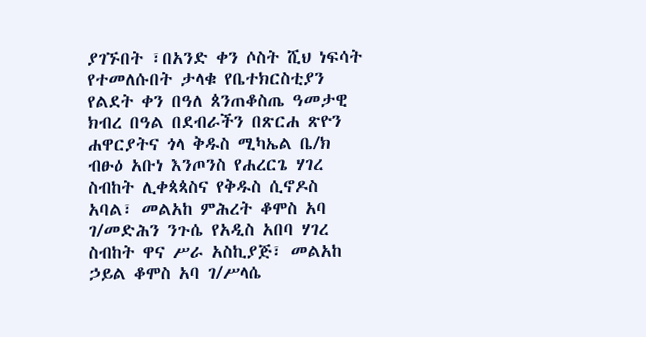ያገኙበት ፣በአንድ ቀን ሶስት ሺህ ነፍሳት የተመለሱበት ታላቁ የቤተክርስቲያን የልደት ቀን በዓለ ጰንጠቆስጤ ዓመታዊ ክብረ በዓል በደብራችን በጽርሐ ጽዮን ሐዋርያትና ጎላ ቅዱስ ሚካኤል ቤ/ክ ብፁዕ አቡነ እንጦንስ የሐረርጌ ሃገረ ስብከት ሊቀጳጳስና የቅዱስ ሲኖዶስ አባል፣ መልአከ ምሕረት ቆሞስ አባ ገ/መድሕን ንጉሴ የአዲስ አበባ ሃገረ ስብከት ዋና ሥራ አስኪያጅ፣ መልአከ ኃይል ቆሞስ አባ ገ/ሥላሴ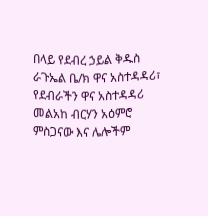በላይ የደብረ ኃይል ቅዱስ ራጉኤል ቤ/ክ ዋና አስተዳዳሪ፣ የደብራችን ዋና አስተዳዳሪ መልአከ ብርሃን አዕምሮ ምስጋናው እና ሌሎችም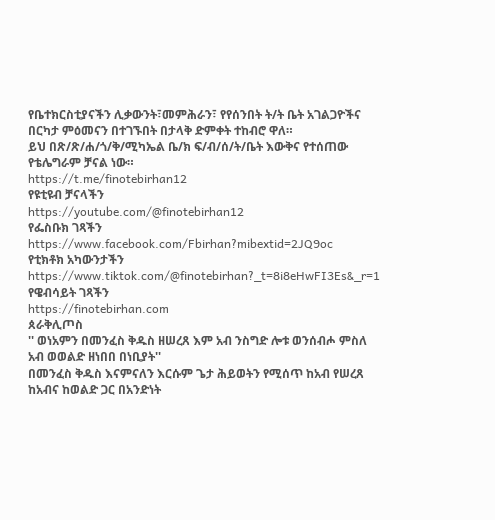የቤተክርስቲያናችን ሊቃውንት፣መምሕራን፣ የየሰንበት ት/ት ቤት አገልጋዮችና በርካታ ምዕመናን በተገኙበት በታላቅ ድምቀት ተከብሮ ዋለ።
ይህ በጽ/ጽ/ሐ/ጎ/ቅ/ሚካኤል ቤ/ክ ፍ/ብ/ሰ/ት/ቤት እውቅና የተሰጠው የቴሌግራም ቻናል ነው።
https://t.me/finotebirhan12
የዩቲዩብ ቻናላችን
https://youtube.com/@finotebirhan12
የፌስቡክ ገጻችን https://www.facebook.com/Fbirhan?mibextid=2JQ9oc
የቲክቶክ አካውንታችን https://www.tiktok.com/@finotebirhan?_t=8i8eHwFI3Es&_r=1
የዌብሳይት ገጻችን
https://finotebirhan.com
ጰራቅሊጦስ
'' ወነአምን በመንፈስ ቅዱስ ዘሠረጸ እም አብ ንስግድ ሎቱ ወንሰብሖ ምስለ አብ ወወልድ ዘነበበ በነቢያት''
በመንፈስ ቅዱስ እናምናለን እርሱም ጌታ ሕይወትን የሚሰጥ ከአብ የሠረጸ ከአብና ከወልድ ጋር በአንድነት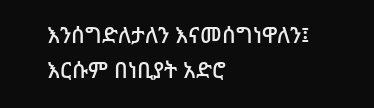እንሰግድለታለን እናመሰግነዋለን፤ እርሱም በነቢያት አድሮ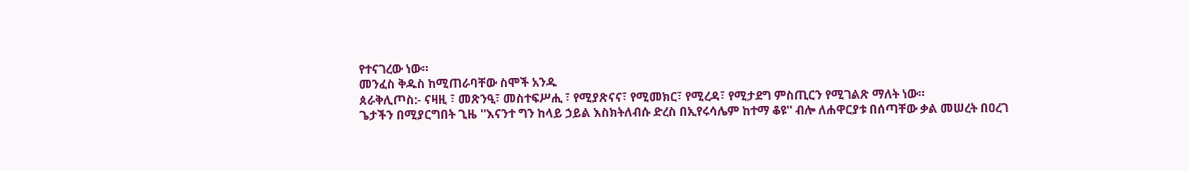የተናገረው ነው።
መንፈስ ቅዱስ ከሚጠራባቸው ስሞች አንዱ
ጰራቅሊጦስ:- ናዛዚ ፣ መጽንዒ፣ መስተፍሥሒ ፣ የሚያጽናና፣ የሚመክር፣ የሚረዳ፣ የሚታደግ ምስጢርን የሚገልጽ ማለት ነው።
ጌታችን በሚያርግበት ጊዜ ''እናንተ ግን ከላይ ኃይል እስክትለብሱ ድረስ በኢየሩሳሌም ከተማ ቆዩ'' ብሎ ለሐዋርያቱ በሰጣቸው ቃል መሠረት በዐረገ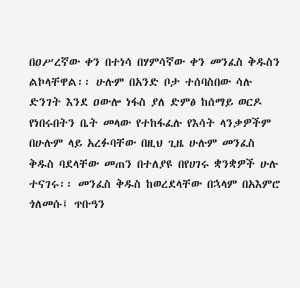በዐሥረኛው ቀን በተነሳ በሃምሳኛው ቀን መንፈስ ቅዱስን ልኮላቸዋል፡፡ ሁሉም በአንድ ቦታ ተሰባስበው ሳሉ ድንገት እንደ ዐውሎ ነፋስ ያለ ድምፅ ከሰማይ ወርዶ የነበሩበትን ቤት መላው የተከፋፈሉ የእሳት ላንቃዎችም በሁሉም ላይ አረፉባቸው በዚህ ጊዜ ሁሉም መንፈስ ቅዱስ ባደላቸው መጠን በተለያዩ በየሀገሩ ቋንቋዎች ሁሉ ተናገሩ፡፡ መንፈስ ቅዱስ ከወረደላቸው በኋላም በአእምሮ ጎለመሱ፤ ጥቡዓን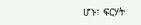ሆኑ፣ ፍርሃት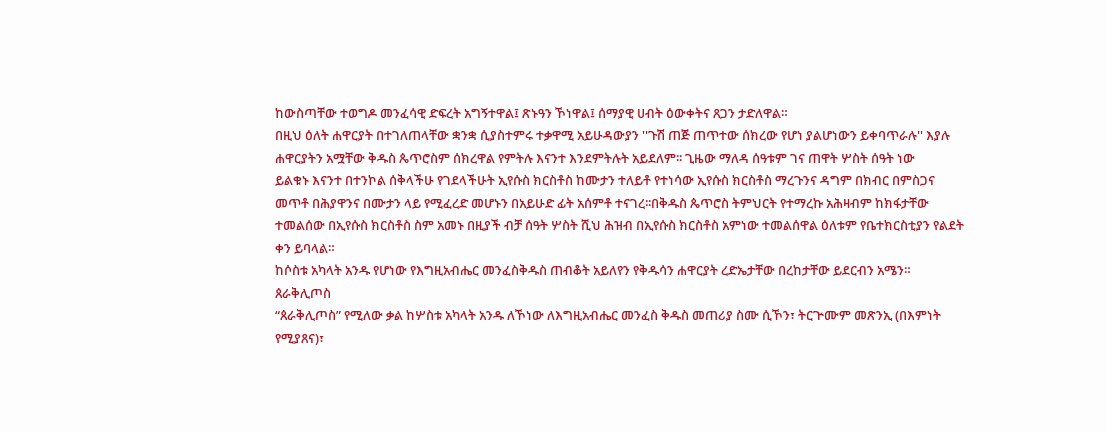ከውስጣቸው ተወግዶ መንፈሳዊ ድፍረት አግኝተዋል፤ ጽኑዓን ኾነዋል፤ ሰማያዊ ሀብት ዕውቀትና ጸጋን ታድለዋል።
በዚህ ዕለት ሐዋርያት በተገለጠላቸው ቋንቋ ሲያስተምሩ ተቃዋሚ አይሁዳውያን ''ጉሽ ጠጅ ጠጥተው ሰክረው የሆነ ያልሆነውን ይቀባጥራሉ'' እያሉ ሐዋርያትን አሟቸው ቅዱስ ጴጥሮስም ሰክረዋል የምትሉ እናንተ እንደምትሉት አይደለም፡፡ ጊዜው ማለዳ ሰዓቱም ገና ጠዋት ሦስት ሰዓት ነው
ይልቁኑ እናንተ በተንኮል ሰቅላችሁ የገደላችሁት ኢየሱስ ክርስቶስ ከሙታን ተለይቶ የተነሳው ኢየሱስ ክርስቶስ ማረጉንና ዳግም በክብር በምስጋና መጥቶ በሕያዋንና በሙታን ላይ የሚፈረድ መሆኑን በአይሁድ ፊት አሰምቶ ተናገረ፡፡በቅዱስ ጴጥሮስ ትምህርት የተማረኩ አሕዛብም ከክፋታቸው ተመልሰው በኢየሱስ ክርስቶስ ስም አመኑ በዚያች ብቻ ሰዓት ሦስት ሺህ ሕዝብ በኢየሱስ ክርስቶስ አምነው ተመልሰዋል ዕለቱም የቤተክርስቲያን የልደት ቀን ይባላል።
ከሶስቱ አካላት አንዱ የሆነው የእግዚአብሔር መንፈስቅዱስ ጠብቆት አይለየን የቅዱሳን ሐዋርያት ረድኤታቸው በረከታቸው ይደርብን አሜን።
ጰራቅሊጦስ
“ጰራቅሊጦስ” የሚለው ቃል ከሦስቱ አካላት አንዱ ለኾነው ለእግዚአብሔር መንፈስ ቅዱስ መጠሪያ ስሙ ሲኾን፣ ትርጕሙም መጽንኢ (በእምነት የሚያጸና)፣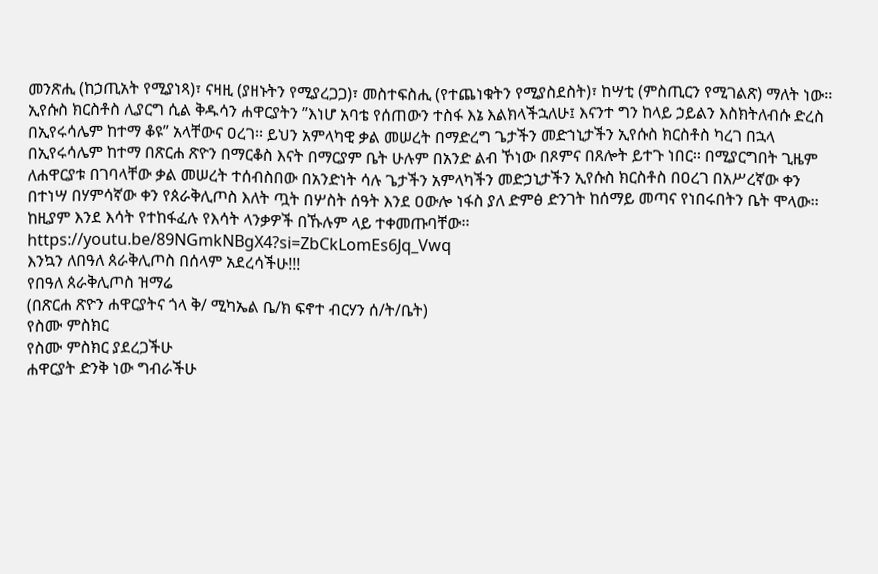መንጽሒ (ከኃጢአት የሚያነጻ)፣ ናዛዚ (ያዘኑትን የሚያረጋጋ)፣ መስተፍስሒ (የተጨነቁትን የሚያስደስት)፣ ከሣቲ (ምስጢርን የሚገልጽ) ማለት ነው፡፡
ኢየሱስ ክርስቶስ ሊያርግ ሲል ቅዱሳን ሐዋርያትን ”እነሆ አባቴ የሰጠውን ተስፋ እኔ እልክላችኋለሁ፤ እናንተ ግን ከላይ ኃይልን እስክትለብሱ ድረስ በኢየሩሳሌም ከተማ ቆዩ” አላቸውና ዐረገ፡፡ ይህን አምላካዊ ቃል መሠረት በማድረግ ጌታችን መድኀኒታችን ኢየሱስ ክርስቶስ ካረገ በኋላ በኢየሩሳሌም ከተማ በጽርሐ ጽዮን በማርቆስ እናት በማርያም ቤት ሁሉም በአንድ ልብ ኾነው በጾምና በጸሎት ይተጉ ነበር፡፡ በሚያርግበት ጊዜም ለሐዋርያቱ በገባላቸው ቃል መሠረት ተሰብስበው በአንድነት ሳሉ ጌታችን አምላካችን መድኃኒታችን ኢየሱስ ክርስቶስ በዐረገ በአሥረኛው ቀን በተነሣ በሃምሳኛው ቀን የጰራቅሊጦስ እለት ጧት በሦስት ሰዓት እንደ ዐውሎ ነፋስ ያለ ድምፅ ድንገት ከሰማይ መጣና የነበሩበትን ቤት ሞላው፡፡ ከዚያም እንደ እሳት የተከፋፈሉ የእሳት ላንቃዎች በኹሉም ላይ ተቀመጡባቸው፡፡
https://youtu.be/89NGmkNBgX4?si=ZbCkLomEs6Jq_Vwq
እንኳን ለበዓለ ጰራቅሊጦስ በሰላም አደረሳችሁ!!!
የበዓለ ጰራቅሊጦስ ዝማሬ
(በጽርሐ ጽዮን ሐዋርያትና ጎላ ቅ/ ሚካኤል ቤ/ክ ፍኖተ ብርሃን ሰ/ት/ቤት)
የስሙ ምስክር
የስሙ ምስክር ያደረጋችሁ
ሐዋርያት ድንቅ ነው ግብራችሁ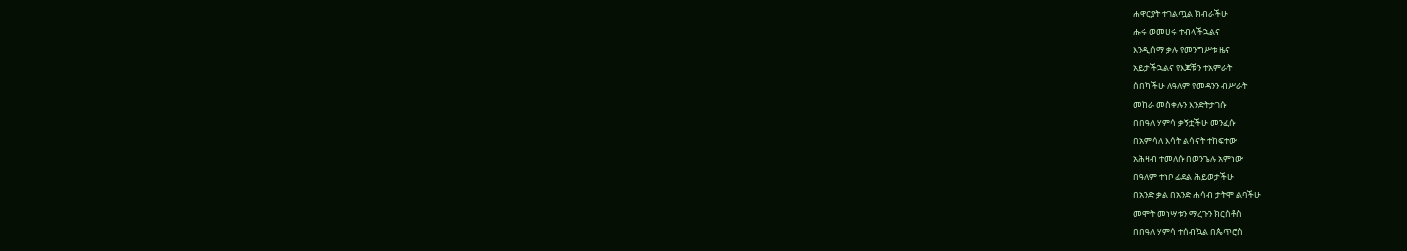ሐዋርያት ተገልጧል ክብራችሁ
ሑሩ ወመሀሩ ተብላችኋልና
እንዲሰማ ቃሉ የመንግሥቱ ዜና
አይታችኋልና የእጆቹን ተአምራት
ሰበካችሁ ለዓለም የመዳንን ብሥራት
መከራ መስቀሉን እንድትታገሱ
በበዓለ ሃምሳ ቃኝቷችሁ መንፈሱ
በአምሳለ እሳት ልሳናት ተከፍተው
አሕዛብ ተመለሱ በወንጌሉ አምነው
በዓለም ተነቦ ፊደል ሕይወታችሁ
በአንድ ቃል በአንድ ሐሳብ ታትሞ ልባችሁ
መሞት መነሣቱን ማረጉን ክርስቶስ
በበዓለ ሃምሳ ተሰብኳል በጴጥሮስ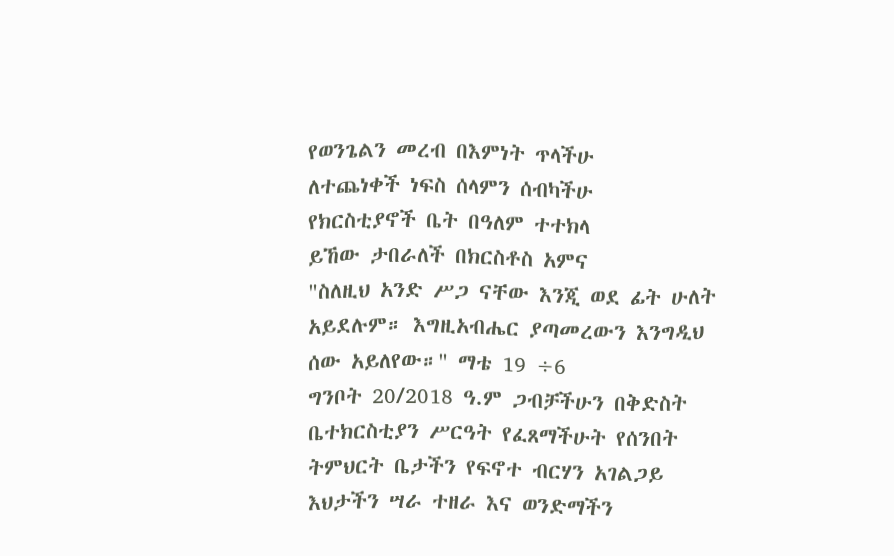የወንጌልን መረብ በእምነት ጥላችሁ
ለተጨነቀች ነፍስ ሰላምን ሰብካችሁ
የክርስቲያኖች ቤት በዓለም ተተክላ
ይኸው ታበራለች በክርስቶስ አምና
"ስለዚህ አንድ ሥጋ ናቸው እንጂ ወደ ፊት ሁለት አይደሉም። እግዚአብሔር ያጣመረውን እንግዲህ ሰው አይለየው።" ማቴ 19 ÷6
ግንቦት 20/2018 ዓ.ም ጋብቻችሁን በቅድስት ቤተክርስቲያን ሥርዓት የፈጸማችሁት የሰንበት ትምህርት ቤታችን የፍኖተ ብርሃን አገልጋይ እህታችን ሣራ ተዘራ እና ወንድማችን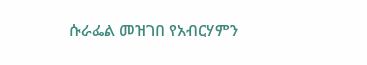ሱራፌል መዝገበ የአብርሃምን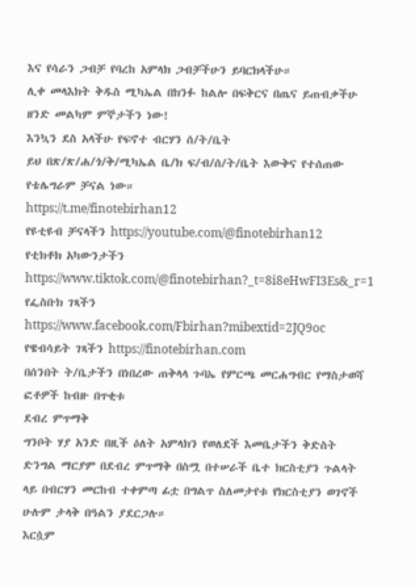እና የሳራን ጋብቻ የባረከ አምላክ ጋብቻችሁን ይባርክላችሁ።
ሊቀ መላእክት ቅዱስ ሚካኤል በክንፉ ከልሎ በፍቅርና በጤና ይጠብቃችሁ ዘንድ መልካም ምኞታችን ነው!
እንኳን ደስ አላችሁ የፍኖተ ብርሃን ሰ/ት/ቤት
ይህ በጽ/ጽ/ሐ/ጎ/ቅ/ሚካኤል ቤ/ክ ፍ/ብ/ሰ/ት/ቤት እውቅና የተሰጠው የቴሌግራም ቻናል ነው።
https://t.me/finotebirhan12
የዩቲዩብ ቻናላችን https://youtube.com/@finotebirhan12
የቲክቶክ አካውንታችን https://www.tiktok.com/@finotebirhan?_t=8i8eHwFI3Es&_r=1
የፌስቡክ ገጻችን
https://www.facebook.com/Fbirhan?mibextid=2JQ9oc
የዌብሳይት ገጻችን https://finotebirhan.com
በሰንበት ት/ቤታችን በነበረው ጠቅላላ ጉባኤ የምርጫ መርሐግብር የማስታወሻ ፎቶዎች ከብዙ በጥቂቱ
ደብረ ምጥማቅ
ግንቦት ሃያ አንድ በዚች ዕለት አምላክን የወለደች እመቤታችን ቅድስት ድንግል ማርያም በደብረ ምጥማቅ በስሟ በተሠራች ቤተ ክርስቲያን ጉልላት ላይ በብርሃን መርከብ ተቀምጣ ፊቷ በግልጥ ስለመታየቱ የክርስቲያን ወገኖች ሁሉም ታላቅ በዓልን ያደርጋሉ።
እርሷም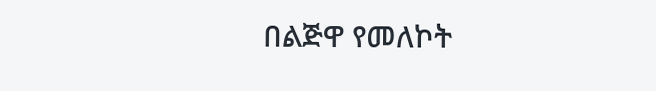በልጅዋ የመለኮት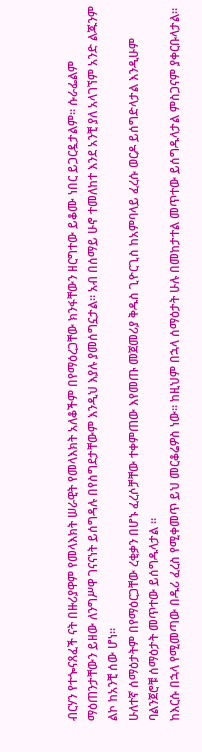ብርሃን የተጐናጸፈች ናት በዙሪያዋም የመላእክት ሠራዊት የመላእክት አለቆችም በየማዕረጋቸው ክንፋቸውን ዘርግተው ይቆሙ ነበር ይጋርዷታልም። ሱራፌልም ማዕጠንታቸውን ይዘው ለንግሥዋ ገናናነት ይሰግዳሉ በየስግደታቸውም እንዲህ እያሉ ያመሰግኗታል። አብ በሰማይ ሁኖ ተመለከተ እንደ አንቺ ያለ አላገኘም አንድ ልጁንም ልኮ ከአንቺ ሰው ሆነ።
ሁለተኛ ሰማዕታትም በየማዕርጋቸው ረቂቃን በሆኑ ፈረሶቻቸው ተቀምጠው እየመጡ መጀመሪያ ቅዱስ ጊዮርጊስ ከአምባላይ ፈረሱ ወርዶ ይሰግድላታል እንዲሁም ባልንጀሮቹ ሰማዕታት መጥተው ይሰግዱላታል ።
ከእርሱ በኋላ የሚመጣው በዱሪ ፈረስ የሚቀመጥ ይህ መርቆሬዎስ ነው። ከዚህም በኋላ ሰማዕታት ሁሉ በመከታተል መጥተው ይሰግዱላታል ምስጋናም ያቀርቡላታል።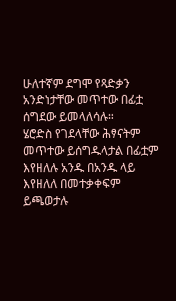ሁለተኛም ደግሞ የጻድቃን አንድነታቸው መጥተው በፊቷ ሰግደው ይመላለሳሉ።
ሄሮድስ የገደላቸው ሕፃናትም መጥተው ይሰግዱላታል በፊቷም እየዘለሉ አንዱ በአንዱ ላይ እየዘለለ በመተቃቀፍም ይጫወታሉ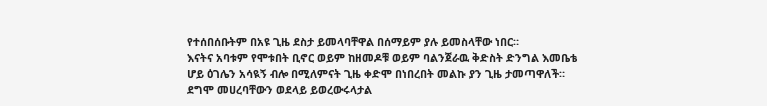የተሰበሰቡትም በአዩ ጊዜ ደስታ ይመላባቸዋል በሰማይም ያሉ ይመስላቸው ነበር።
እናትና አባቱም የሞቱበት ቢኖር ወይም ከዘመዶቹ ወይም ባልንጀራዉ ቅድስት ድንግል እመቤቴ ሆይ ዕገሌን አሳዪኝ ብሎ በሚለምናት ጊዜ ቀድሞ በነበረበት መልኩ ያን ጊዜ ታመጣዋለች። ደግሞ መሀረባቸውን ወደላይ ይወረውሩላታል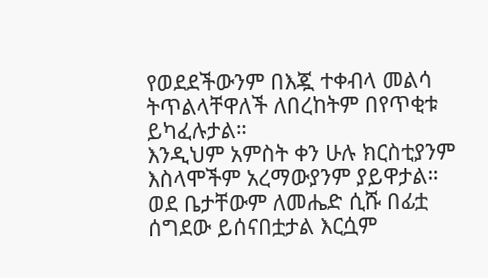የወደደችውንም በእጇ ተቀብላ መልሳ ትጥልላቸዋለች ለበረከትም በየጥቂቱ ይካፈሉታል።
እንዲህም አምስት ቀን ሁሉ ክርስቲያንም እስላሞችም አረማውያንም ያይዋታል። ወደ ቤታቸውም ለመሔድ ሲሹ በፊቷ ሰግደው ይሰናበቷታል እርሷም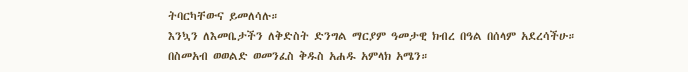ትባርካቸውና ይመለሳሉ።
እንኳን ለእመቤታችን ለቅድስት ድንግል ማርያም ዓመታዊ ክብረ በዓል በሰላም አደረሳችሁ።
በስመአብ ወወልድ ወመንፈስ ቅዱስ አሐዱ አምላክ አሜን።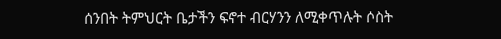ሰንበት ትምህርት ቤታችን ፍኖተ ብርሃንን ለሚቀጥሉት ሶስት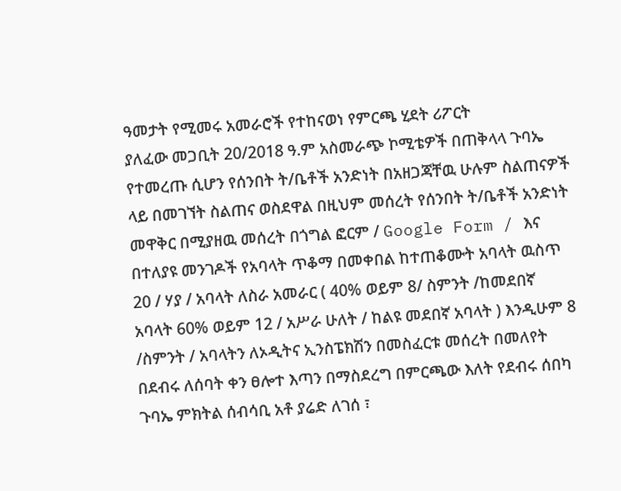ዓመታት የሚመሩ አመራሮች የተከናወነ የምርጫ ሂደት ሪፖርት
ያለፈው መጋቢት 20/2018 ዓ.ም አስመራጭ ኮሚቴዎች በጠቅላላ ጉባኤ የተመረጡ ሲሆን የሰንበት ት/ቤቶች አንድነት በአዘጋጃቸዉ ሁሉም ስልጠናዎች ላይ በመገኘት ስልጠና ወስደዋል በዚህም መሰረት የሰንበት ት/ቤቶች አንድነት መዋቅር በሚያዘዉ መሰረት በጎግል ፎርም / Google Form / እና በተለያዩ መንገዶች የአባላት ጥቆማ በመቀበል ከተጠቆሙት አባላት ዉስጥ 20 / ሃያ / አባላት ለስራ አመራር ( 40% ወይም 8/ ስምንት /ከመደበኛ አባላት 60% ወይም 12 / አሥራ ሁለት / ከልዩ መደበኛ አባላት ) እንዲሁም 8 /ስምንት / አባላትን ለኦዲትና ኢንስፔክሽን በመስፈርቱ መሰረት በመለየት በደብሩ ለሰባት ቀን ፀሎተ እጣን በማስደረግ በምርጫው እለት የደብሩ ሰበካ ጉባኤ ምክትል ሰብሳቢ አቶ ያሬድ ለገሰ ፣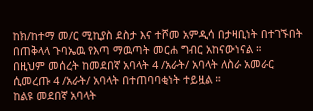ከክ/ከተማ መ/ር ሚኪያስ ደስታ እና ተሾመ አምዲሳ በታዛቢነት በተገኙበት በጠቅላላ ጉባኤዉ የእጣ ማዉጣት መርሐ ግብር አከናውነናል ።
በዚህም መሰረት ከመደበኛ አባላት 4 /አራት/ አባላት ለስራ አመራር ሲመረጡ 4 /አራት/ አባላት በተጠባባቂነት ተይዟል ።
ከልዩ መደበኛ አባላት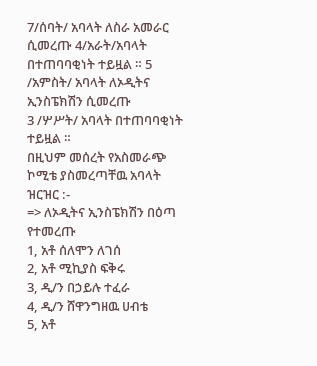7/ሰባት/ አባላት ለስራ አመራር ሲመረጡ 4/አራት/አባላት በተጠባባቂነት ተይዟል ። 5 /አምስት/ አባላት ለኦዲትና ኢንስፔክሽን ሲመረጡ
3 /ሦሥት/ አባላት በተጠባባቂነት ተይዟል ።
በዚህም መሰረት የአስመራጭ ኮሚቴ ያስመረጣቸዉ አባላት ዝርዝር :-
=> ለኦዲትና ኢንስፔክሽን በዕጣ የተመረጡ
1, አቶ ሰለሞን ለገሰ
2, አቶ ሚኪያስ ፍቅሩ
3, ዲ/ን በኃይሉ ተፈራ
4, ዲ/ን ሸዋንግዘዉ ሀብቴ
5, አቶ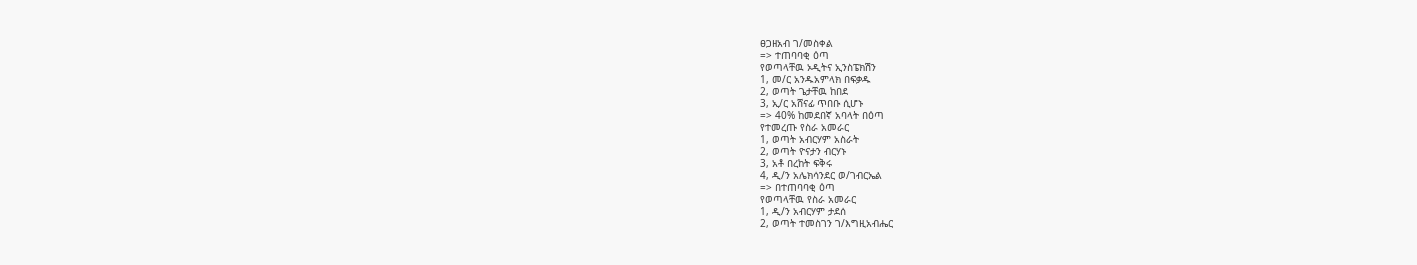ፀጋዘአብ ገ/መስቀል
=> ተጠባባቂ ዕጣ
የወጣላቸዉ ኦዲትና ኢንስፔክሽን
1, መ/ር አንዱአምላክ በፍቃዱ
2, ወጣት ጌታቸዉ ከበደ
3, ኢ/ር አሸናፊ ጥበቡ ሲሆኑ
=> 40% ከመደበኛ አባላት በዕጣ
የተመረጡ የስራ አመራር
1, ወጣት አብርሃም አስራት
2, ወጣት ዮናታን ብርሃኑ
3, አቶ በረከት ፍቅሩ
4, ዲ/ን አሌክሳንደር ወ/ገብርኤል
=> በተጠባባቂ ዕጣ
የወጣላቸዉ የስራ አመራር
1, ዲ/ን አብርሃም ታደሰ
2, ወጣት ተመስገን ገ/እግዚአብሔር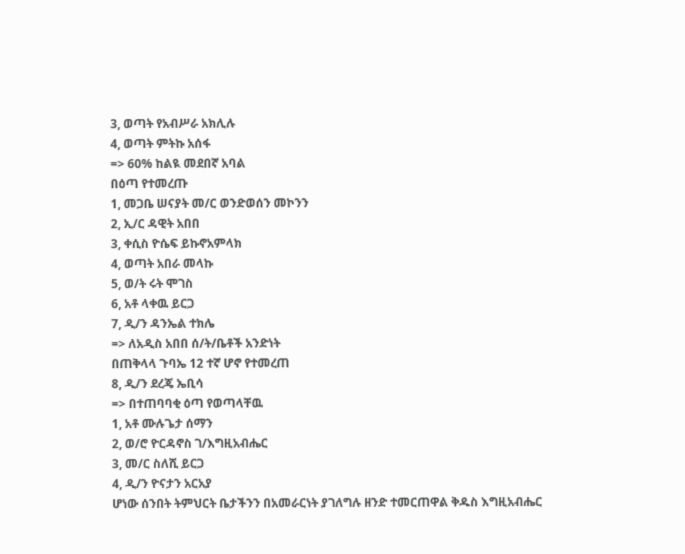3, ወጣት የአብሥራ አክሊሉ
4, ወጣት ምትኩ አሰፋ
=> 60% ከልዪ መደበኛ አባል
በዕጣ የተመረጡ
1, መጋቤ ሠናያት መ/ር ወንድወሰን መኮንን
2, ኢ/ር ዳዊት አበበ
3, ቀሲስ ዮሴፍ ይኩኖአምላክ
4, ወጣት አበራ መላኩ
5, ወ/ት ሩት ሞገስ
6, አቶ ላቀዉ ይርጋ
7, ዲ/ን ዳንኤል ተክሌ
=> ለአዲስ አበበ ሰ/ት/ቤቶች አንድነት
በጠቅላላ ጉባኤ 12 ተኛ ሆኖ የተመረጠ
8, ዲ/ን ደረጄ ኤቢሳ
=> በተጠባባቂ ዕጣ የወጣላቸዉ
1, አቶ ሙሉጌታ ሰማን
2, ወ/ሮ ዮርዳኖስ ገ/እግዚአብሔር
3, መ/ር ስለሺ ይርጋ
4, ዲ/ን ዮናታን አርአያ
ሆነው ሰንበት ትምህርት ቤታችንን በአመራርነት ያገለግሉ ዘንድ ተመርጠዋል ቅዱስ እግዚአብሔር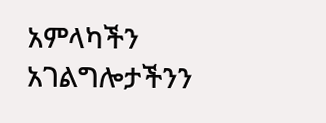አምላካችን አገልግሎታችንን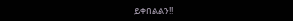ይቀበልልን!!